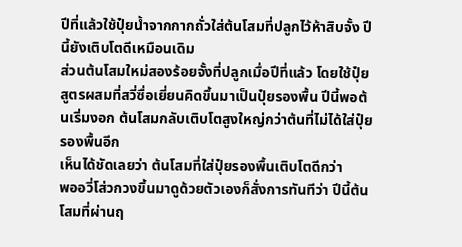ปีที่แล้วใช้ปุ๋ยน้ำจากกากถั่วใส่ต้นโสมที่ปลูกไว้ห้าสิบจั้ง ปีนี้ยังเติบโตดีเหมือนเดิม
ส่วนต้นโสมใหม่สองร้อยจั้งที่ปลูกเมื่อปีที่แล้ว โดยใช้ปุ๋ยสูตรผสมที่สวี่ซื่อเยี่ยนคิดขึ้นมาเป็นปุ๋ยรองพื้น ปีนี้พอต้นเริ่มงอก ต้นโสมกลับเติบโตสูงใหญ่กว่าต้นที่ไม่ได้ใส่ปุ๋ยรองพื้นอีก
เห็นได้ชัดเลยว่า ต้นโสมที่ใส่ปุ๋ยรองพื้นเติบโตดีกว่า
พออวี่โส่วกวงขึ้นมาดูด้วยตัวเองก็สั่งการทันทีว่า ปีนี้ต้นโสมที่ผ่านฤ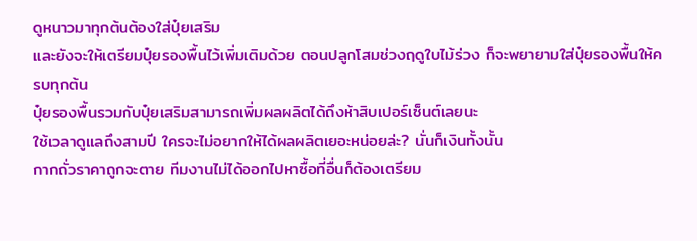ดูหนาวมาทุกต้นต้องใส่ปุ๋ยเสริม
และยังจะให้เตรียมปุ๋ยรองพื้นไว้เพิ่มเติมด้วย ตอนปลูกโสมช่วงฤดูใบไม้ร่วง ก็จะพยายามใส่ปุ๋ยรองพื้นให้ครบทุกต้น
ปุ๋ยรองพื้นรวมกับปุ๋ยเสริมสามารถเพิ่มผลผลิตได้ถึงห้าสิบเปอร์เซ็นต์เลยนะ
ใช้เวลาดูแลถึงสามปี ใครจะไม่อยากให้ได้ผลผลิตเยอะหน่อยล่ะ? นั่นก็เงินทั้งนั้น
กากถั่วราคาถูกจะตาย ทีมงานไม่ได้ออกไปหาซื้อที่อื่นก็ต้องเตรียม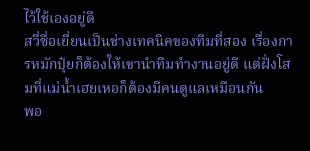ไว้ใช้เองอยู่ดี
สวี่ซื่อเยี่ยนเป็นช่างเทคนิคของทีมที่สอง เรื่องการหมักปุ๋ยก็ต้องให้เขานำทีมทำงานอยู่ดี แต่ฝั่งโสมที่แม่น้ำเฮยเหอก็ต้องมีคนดูแลเหมือนกัน
พอ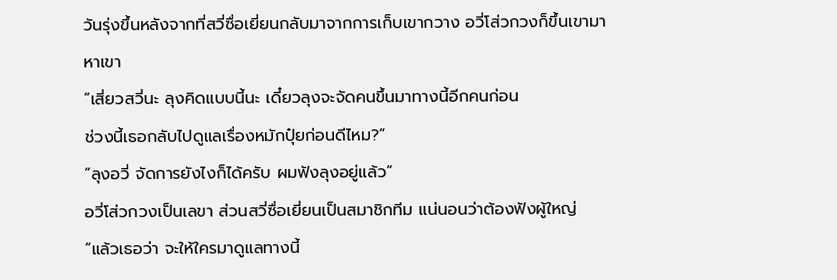วันรุ่งขึ้นหลังจากที่สวี่ซื่อเยี่ยนกลับมาจากการเก็บเขากวาง อวี่โส่วกวงก็ขึ้นเขามาหาเขา
“เสี่ยวสวี่นะ ลุงคิดแบบนี้นะ เดี๋ยวลุงจะจัดคนขึ้นมาทางนี้อีกคนก่อน
ช่วงนี้เธอกลับไปดูแลเรื่องหมักปุ๋ยก่อนดีไหม?”
“ลุงอวี่ จัดการยังไงก็ได้ครับ ผมฟังลุงอยู่แล้ว”
อวี่โส่วกวงเป็นเลขา ส่วนสวี่ซื่อเยี่ยนเป็นสมาชิกทีม แน่นอนว่าต้องฟังผู้ใหญ่
“แล้วเธอว่า จะให้ใครมาดูแลทางนี้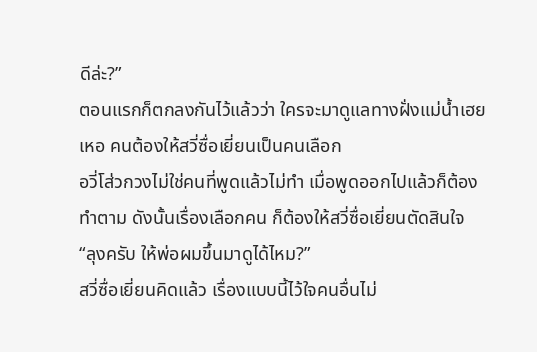ดีล่ะ?”
ตอนแรกก็ตกลงกันไว้แล้วว่า ใครจะมาดูแลทางฝั่งแม่น้ำเฮยเหอ คนต้องให้สวี่ซื่อเยี่ยนเป็นคนเลือก
อวี่โส่วกวงไม่ใช่คนที่พูดแล้วไม่ทำ เมื่อพูดออกไปแล้วก็ต้องทำตาม ดังนั้นเรื่องเลือกคน ก็ต้องให้สวี่ซื่อเยี่ยนตัดสินใจ
“ลุงครับ ให้พ่อผมขึ้นมาดูได้ไหม?”
สวี่ซื่อเยี่ยนคิดแล้ว เรื่องแบบนี้ไว้ใจคนอื่นไม่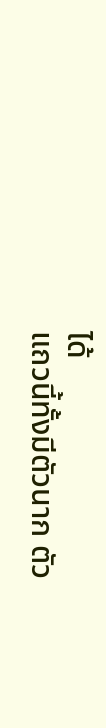ได้
แถวนี้ทั้งมีตัวนาก ตัว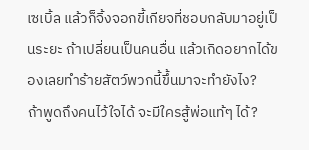เซเบิ้ล แล้วก็จิ้งจอกขี้เกียจที่ชอบกลับมาอยู่เป็นระยะ ถ้าเปลี่ยนเป็นคนอื่น แล้วเกิดอยากได้ของเลยทำร้ายสัตว์พวกนี้ขึ้นมาจะทำยังไง?
ถ้าพูดถึงคนไว้ใจได้ จะมีใครสู้พ่อแท้ๆ ได้?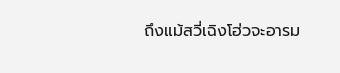ถึงแม้สวี่เฉิงโฮ่วจะอารม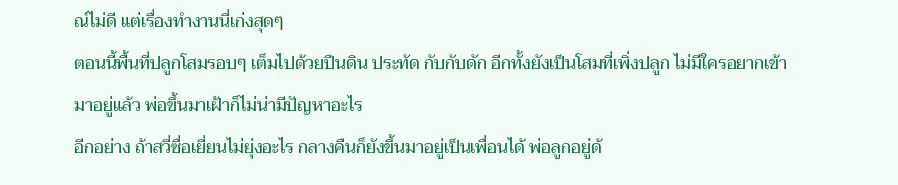ณ์ไม่ดี แต่เรื่องทำงานนี่เก่งสุดๆ
ตอนนี้พื้นที่ปลูกโสมรอบๆ เต็มไปด้วยปืนดิน ประทัด กับกับดัก อีกทั้งยังเป็นโสมที่เพิ่งปลูก ไม่มีใครอยากเข้ามาอยู่แล้ว พ่อขึ้นมาเฝ้าก็ไม่น่ามีปัญหาอะไร
อีกอย่าง ถ้าสวี่ซื่อเยี่ยนไม่ยุ่งอะไร กลางคืนก็ยังขึ้นมาอยู่เป็นเพื่อนได้ พ่อลูกอยู่ด้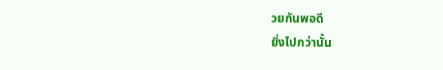วยกันพอดี
ยิ่งไปกว่านั้น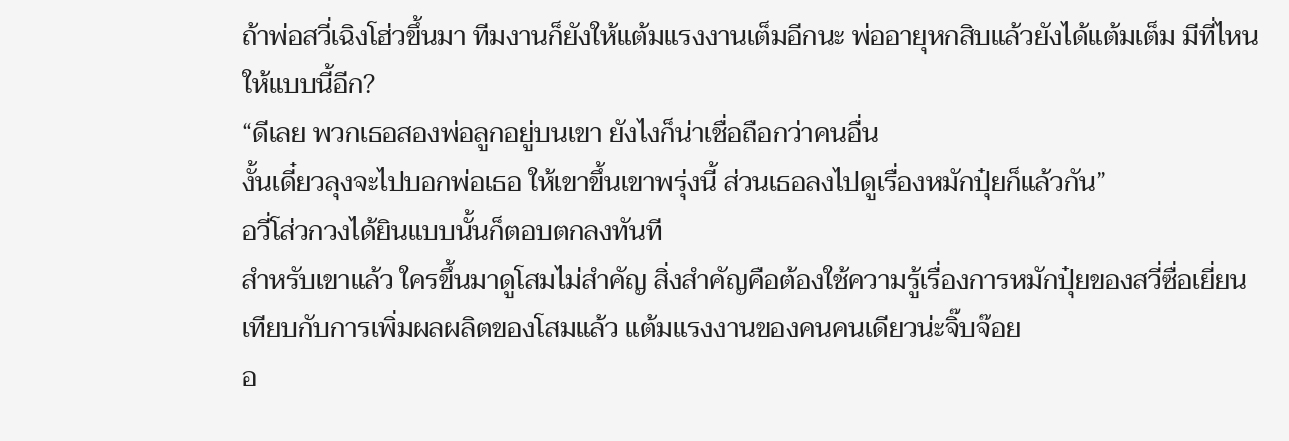ถ้าพ่อสวี่เฉิงโฮ่วขึ้นมา ทีมงานก็ยังให้แต้มแรงงานเต็มอีกนะ พ่ออายุหกสิบแล้วยังได้แต้มเต็ม มีที่ไหนให้แบบนี้อีก?
“ดีเลย พวกเธอสองพ่อลูกอยู่บนเขา ยังไงก็น่าเชื่อถือกว่าคนอื่น
งั้นเดี๋ยวลุงจะไปบอกพ่อเธอ ให้เขาขึ้นเขาพรุ่งนี้ ส่วนเธอลงไปดูเรื่องหมักปุ๋ยก็แล้วกัน”
อวี่โส่วกวงได้ยินแบบนั้นก็ตอบตกลงทันที
สำหรับเขาแล้ว ใครขึ้นมาดูโสมไม่สำคัญ สิ่งสำคัญคือต้องใช้ความรู้เรื่องการหมักปุ๋ยของสวี่ซื่อเยี่ยน
เทียบกับการเพิ่มผลผลิตของโสมแล้ว แต้มแรงงานของคนคนเดียวน่ะจิ๊บจ๊อย
อ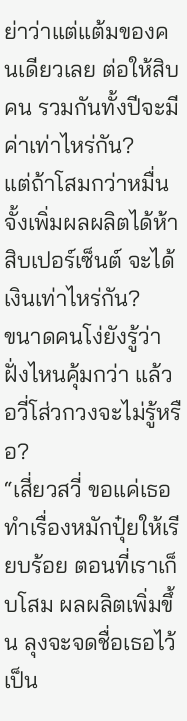ย่าว่าแต่แต้มของคนเดียวเลย ต่อให้สิบคน รวมกันทั้งปีจะมีค่าเท่าไหร่กัน?
แต่ถ้าโสมกว่าหมื่นจั้งเพิ่มผลผลิตได้ห้าสิบเปอร์เซ็นต์ จะได้เงินเท่าไหร่กัน?
ขนาดคนโง่ยังรู้ว่าฝั่งไหนคุ้มกว่า แล้วอวี่โส่วกวงจะไม่รู้หรือ?
“เสี่ยวสวี่ ขอแค่เธอทำเรื่องหมักปุ๋ยให้เรียบร้อย ตอนที่เราเก็บโสม ผลผลิตเพิ่มขึ้น ลุงจะจดชื่อเธอไว้เป็น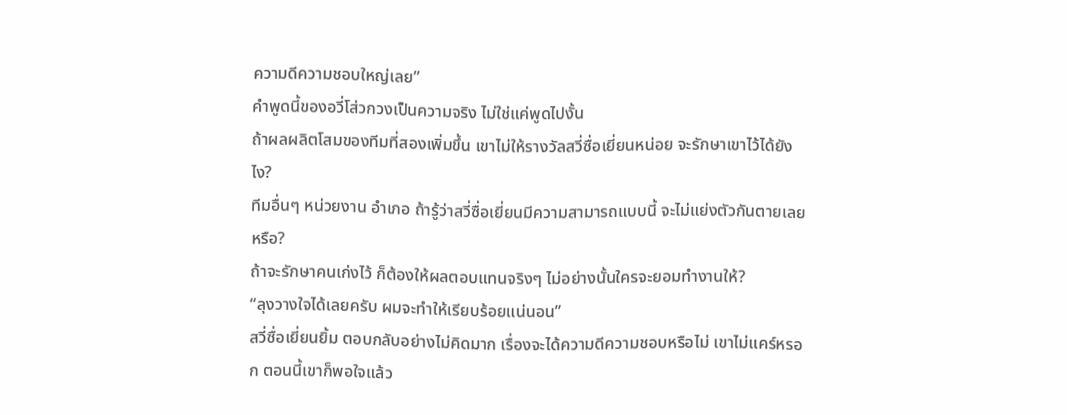ความดีความชอบใหญ่เลย”
คำพูดนี้ของอวี่โส่วกวงเป็นความจริง ไม่ใช่แค่พูดไปงั้น
ถ้าผลผลิตโสมของทีมที่สองเพิ่มขึ้น เขาไม่ให้รางวัลสวี่ซื่อเยี่ยนหน่อย จะรักษาเขาไว้ได้ยังไง?
ทีมอื่นๆ หน่วยงาน อำเภอ ถ้ารู้ว่าสวี่ซื่อเยี่ยนมีความสามารถแบบนี้ จะไม่แย่งตัวกันตายเลยหรือ?
ถ้าจะรักษาคนเก่งไว้ ก็ต้องให้ผลตอบแทนจริงๆ ไม่อย่างนั้นใครจะยอมทำงานให้?
“ลุงวางใจได้เลยครับ ผมจะทำให้เรียบร้อยแน่นอน”
สวี่ซื่อเยี่ยนยิ้ม ตอบกลับอย่างไม่คิดมาก เรื่องจะได้ความดีความชอบหรือไม่ เขาไม่แคร์หรอก ตอนนี้เขาก็พอใจแล้ว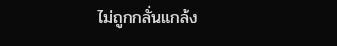ไม่ถูกกลั่นแกล้ง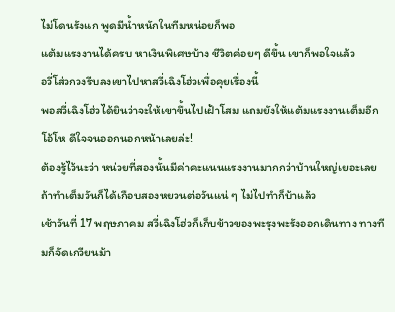ไม่โดนรังแก พูดมีน้ำหนักในทีมหน่อยก็พอ
แต้มแรงงานได้ครบ หาเงินพิเศษบ้าง ชีวิตค่อยๆ ดีขึ้น เขาก็พอใจแล้ว
อวี่โส่วกวงรีบลงเขาไปหาสวี่เฉิงโฮ่วเพื่อคุยเรื่องนี้
พอสวี่เฉิงโฮ่วได้ยินว่าจะให้เขาขึ้นไปเฝ้าโสม แถมยังให้แต้มแรงงานเต็มอีก โอ้โห ดีใจจนออกนอกหน้าเลยล่ะ!
ต้องรู้ไว้นะว่า หน่วยที่สองนั้นมีค่าคะแนนแรงงานมากกว่าบ้านใหญ่เยอะเลย ถ้าทำเต็มวันก็ได้เกือบสองหยวนต่อวันแน่ ๆ ไม่ไปทำก็บ้าแล้ว
เช้าวันที่ 17 พฤษภาคม สวี่เฉิงโฮ่วก็เก็บข้าวของพะรุงพะรังออกเดินทาง ทางทีมก็จัดเกวียนม้า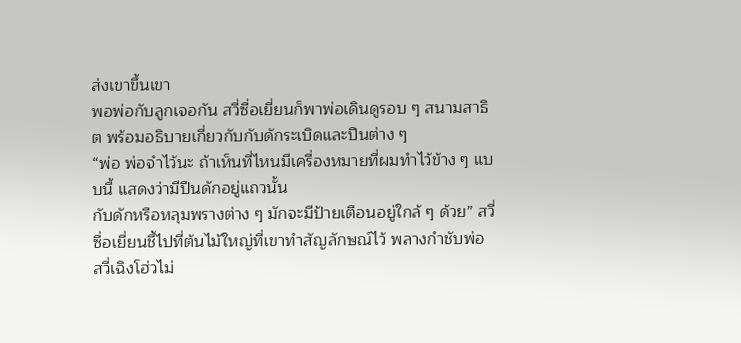ส่งเขาขึ้นเขา
พอพ่อกับลูกเจอกัน สวี่ซื่อเยี่ยนก็พาพ่อเดินดูรอบ ๆ สนามสาธิต พร้อมอธิบายเกี่ยวกับกับดักระเบิดและปืนต่าง ๆ
“พ่อ พ่อจำไว้นะ ถ้าเห็นที่ไหนมีเครื่องหมายที่ผมทำไว้ข้าง ๆ แบบนี้ แสดงว่ามีปืนดักอยู่แถวนั้น
กับดักหรือหลุมพรางต่าง ๆ มักจะมีป้ายเตือนอยู่ใกล้ ๆ ด้วย” สวี่ซื่อเยี่ยนชี้ไปที่ต้นไม้ใหญ่ที่เขาทำสัญลักษณ์ไว้ พลางกำชับพ่อ
สวี่เฉิงโฮ่วไม่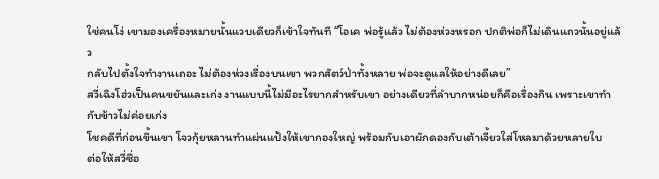ใช่คนโง่ เขามองเครื่องหมายนั้นแวบเดียวก็เข้าใจทันที “โอเค พ่อรู้แล้ว ไม่ต้องห่วงหรอก ปกติพ่อก็ไม่เดินแถวนั้นอยู่แล้ว
กลับไปตั้งใจทำงานเถอะ ไม่ต้องห่วงเรื่องบนเขา พวกสัตว์ป่าทั้งหลาย พ่อจะดูแลให้อย่างดีเลย”
สวี่เฉิงโฮ่วเป็นคนขยันและเก่ง งานแบบนี้ไม่มีอะไรยากสำหรับเขา อย่างเดียวที่ลำบากหน่อยก็คือเรื่องกิน เพราะเขาทำกับข้าวไม่ค่อยเก่ง
โชคดีที่ก่อนขึ้นเขา โจวกุ้ยหลานทำแผ่นแป้งให้เขากองใหญ่ พร้อมกับเอาผักดองกับเต้าเจี้ยวใส่โหลมาด้วยหลายใบ
ต่อให้สวี่ซื่อ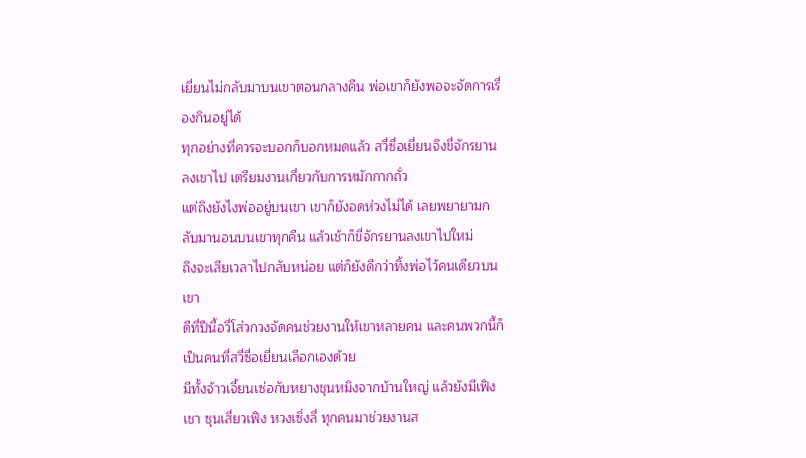เยี่ยนไม่กลับมาบนเขาตอนกลางคืน พ่อเขาก็ยังพอจะจัดการเรื่องกินอยู่ได้
ทุกอย่างที่ควรจะบอกก็บอกหมดแล้ว สวี่ซื่อเยี่ยนจึงขี่จักรยานลงเขาไป เตรียมงานเกี่ยวกับการหมักกากถั่ว
แต่ถึงยังไงพ่ออยู่บนเขา เขาก็ยังอดห่วงไม่ได้ เลยพยายามกลับมานอนบนเขาทุกคืน แล้วเช้าก็ขี่จักรยานลงเขาไปใหม่
ถึงจะเสียเวลาไปกลับหน่อย แต่ก็ยังดีกว่าทิ้งพ่อไว้คนเดียวบนเขา
ดีที่ปีนี้อวี่โส่วกวงจัดคนช่วยงานให้เขาหลายคน และคนพวกนี้ก็เป็นคนที่สวี่ซื่อเยี่ยนเลือกเองด้วย
มีทั้งจ้าวเจี้ยนเซ่อกับหยางชุนหมิงจากบ้านใหญ่ แล้วยังมีเฟิงเชา ซุนเสี่ยวเฟิง หวงเซิ่งลี่ ทุกคนมาช่วยงานส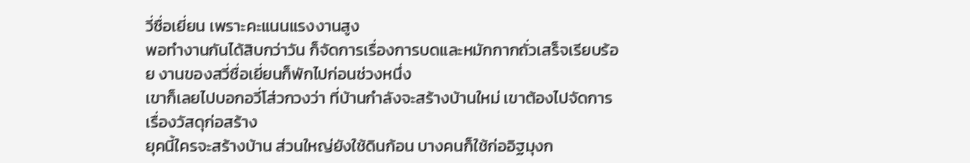วี่ซื่อเยี่ยน เพราะคะแนนแรงงานสูง
พอทำงานกันได้สิบกว่าวัน ก็จัดการเรื่องการบดและหมักกากถั่วเสร็จเรียบร้อย งานของสวี่ซื่อเยี่ยนก็พักไปก่อนช่วงหนึ่ง
เขาก็เลยไปบอกอวี่โส่วกวงว่า ที่บ้านกำลังจะสร้างบ้านใหม่ เขาต้องไปจัดการเรื่องวัสดุก่อสร้าง
ยุคนี้ใครจะสร้างบ้าน ส่วนใหญ่ยังใช้ดินก้อน บางคนก็ใช้ก่ออิฐมุงก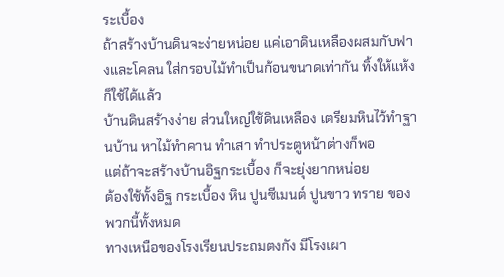ระเบื้อง
ถ้าสร้างบ้านดินจะง่ายหน่อย แค่เอาดินเหลืองผสมกับฟางและโคลน ใส่กรอบไม้ทำเป็นก้อนขนาดเท่ากัน ทิ้งให้แห้งก็ใช้ได้แล้ว
บ้านดินสร้างง่าย ส่วนใหญ่ใช้ดินเหลือง เตรียมหินไว้ทำฐานบ้าน หาไม้ทำคาน ทำเสา ทำประตูหน้าต่างก็พอ
แต่ถ้าจะสร้างบ้านอิฐกระเบื้อง ก็จะยุ่งยากหน่อย
ต้องใช้ทั้งอิฐ กระเบื้อง หิน ปูนซีเมนต์ ปูนขาว ทราย ของพวกนี้ทั้งหมด
ทางเหนือของโรงเรียนประถมตงกัง มีโรงเผา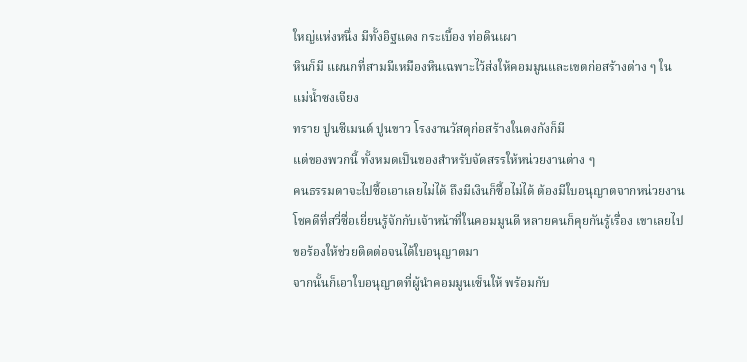ใหญ่แห่งหนึ่ง มีทั้งอิฐแดง กระเบื้อง ท่อดินเผา
หินก็มี แผนกที่สามมีเหมืองหินเฉพาะไว้ส่งให้คอมมูนและเขตก่อสร้างต่าง ๆ ในแม่น้ำซงเจียง
ทราย ปูนซีเมนต์ ปูนขาว โรงงานวัสดุก่อสร้างในตงกังก็มี
แต่ของพวกนี้ ทั้งหมดเป็นของสำหรับจัดสรรให้หน่วยงานต่าง ๆ
คนธรรมดาจะไปซื้อเอาเลยไม่ได้ ถึงมีเงินก็ซื้อไม่ได้ ต้องมีใบอนุญาตจากหน่วยงาน
โชคดีที่สวี่ซื่อเยี่ยนรู้จักกับเจ้าหน้าที่ในคอมมูนดี หลายคนก็คุยกันรู้เรื่อง เขาเลยไปขอร้องให้ช่วยติดต่อจนได้ใบอนุญาตมา
จากนั้นก็เอาใบอนุญาตที่ผู้นำคอมมูนเซ็นให้ พร้อมกับ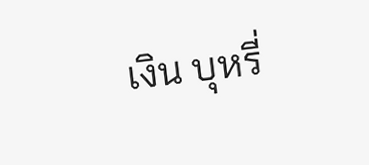เงิน บุหรี่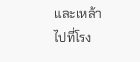และเหล้า
ไปที่โรง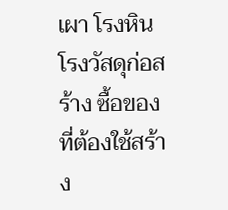เผา โรงหิน โรงวัสดุก่อสร้าง ซื้อของที่ต้องใช้สร้าง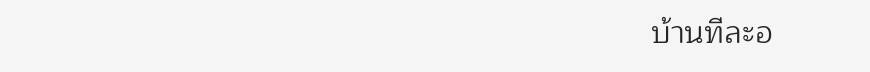บ้านทีละอ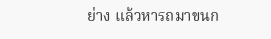ย่าง แล้วหารถมาขนก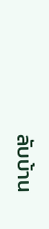ลับบ้าน